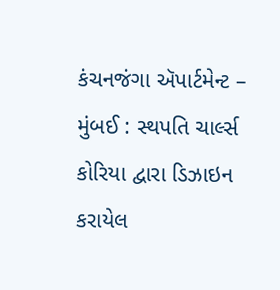કંચનજંગા ઍપાર્ટમેન્ટ – મુંબઈ : સ્થપતિ ચાર્લ્સ કોરિયા દ્વારા ડિઝાઇન કરાયેલ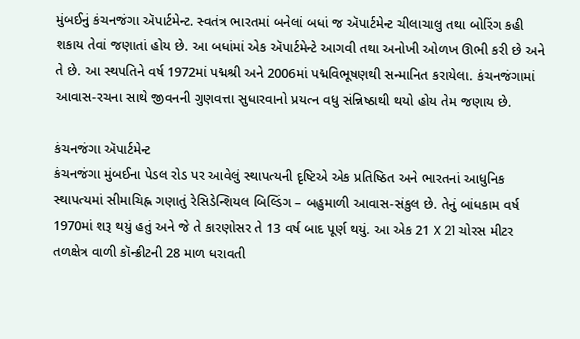મુંબઈનું કંચનજંગા ઍપાર્ટમેન્ટ. સ્વતંત્ર ભારતમાં બનેલાં બધાં જ ઍપાર્ટમેન્ટ ચીલાચાલુ તથા બોરિંગ કહી શકાય તેવાં જણાતાં હોય છે. આ બધાંમાં એક ઍપાર્ટમેન્ટે આગવી તથા અનોખી ઓળખ ઊભી કરી છે અને તે છે. આ સ્થપતિને વર્ષ 1972માં પદ્મશ્રી અને 2006માં પદ્મવિભૂષણથી સન્માનિત કરાયેલા. કંચનજંગામાં આવાસ-રચના સાથે જીવનની ગુણવત્તા સુધારવાનો પ્રયત્ન વધુ સંન્નિષ્ઠાથી થયો હોય તેમ જણાય છે.

કંચનજંગા ઍપાર્ટમેન્ટ
કંચનજંગા મુંબઈના પેડલ રોડ પર આવેલું સ્થાપત્યની દૃષ્ટિએ એક પ્રતિષ્ઠિત અને ભારતનાં આધુનિક સ્થાપત્યમાં સીમાચિહ્ન ગણાતું રેસિડેન્શિયલ બિલ્ડિંગ – બહુમાળી આવાસ-સંકુલ છે. તેનું બાંધકામ વર્ષ 1970માં શરૂ થયું હતું અને જે તે કારણોસર તે 13 વર્ષ બાદ પૂર્ણ થયું. આ એક 21 X 21 ચોરસ મીટર તળક્ષેત્ર વાળી કૉન્ક્રીટની 28 માળ ધરાવતી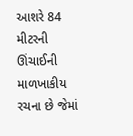આશરે 84 મીટરની ઊંચાઈની માળખાકીય રચના છે જેમાં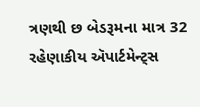ત્રણથી છ બેડરૂમના માત્ર 32 રહેણાકીય ઍપાર્ટમેન્ટ્સ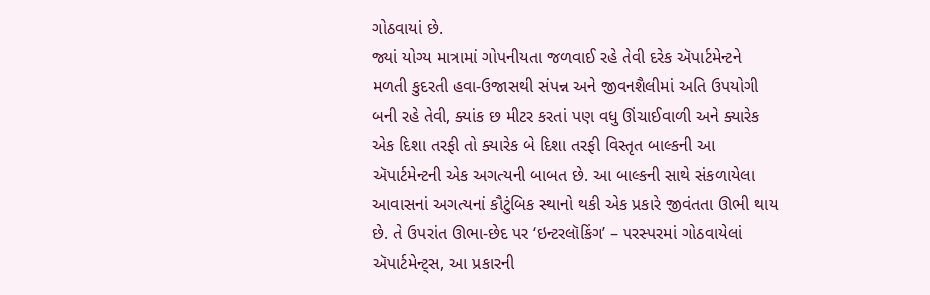ગોઠવાયાં છે.
જ્યાં યોગ્ય માત્રામાં ગોપનીયતા જળવાઈ રહે તેવી દરેક ઍપાર્ટમેન્ટને મળતી કુદરતી હવા-ઉજાસથી સંપન્ન અને જીવનશૈલીમાં અતિ ઉપયોગી બની રહે તેવી, ક્યાંક છ મીટર કરતાં પણ વધુ ઊંચાઈવાળી અને ક્યારેક એક દિશા તરફી તો ક્યારેક બે દિશા તરફી વિસ્તૃત બાલ્કની આ ઍપાર્ટમેન્ટની એક અગત્યની બાબત છે. આ બાલ્કની સાથે સંકળાયેલા આવાસનાં અગત્યનાં કૌટુંબિક સ્થાનો થકી એક પ્રકારે જીવંતતા ઊભી થાય છે. તે ઉપરાંત ઊભા-છેદ પર ‘ઇન્ટરલૉકિંગ’ – પરસ્પરમાં ગોઠવાયેલાં ઍપાર્ટમેન્ટ્સ, આ પ્રકારની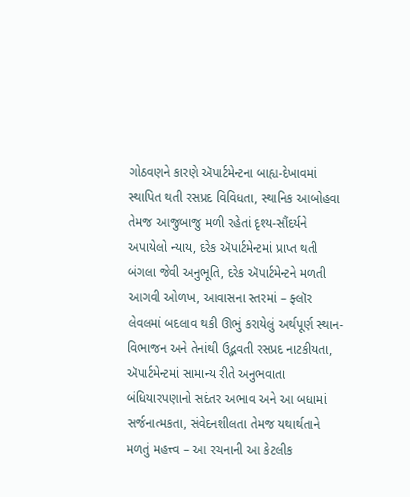ગોઠવણને કારણે ઍપાર્ટમેન્ટના બાહ્ય-દેખાવમાં સ્થાપિત થતી રસપ્રદ વિવિધતા, સ્થાનિક આબોહવા તેમજ આજુબાજુ મળી રહેતાં દૃશ્ય-સૌંદર્યને અપાયેલો ન્યાય, દરેક ઍપાર્ટમેન્ટમાં પ્રાપ્ત થતી બંગલા જેવી અનુભૂતિ, દરેક ઍપાર્ટમેન્ટને મળતી આગવી ઓળખ, આવાસના સ્તરમાં – ફ્લૉર લેવલમાં બદલાવ થકી ઊભું કરાયેલું અર્થપૂર્ણ સ્થાન-વિભાજન અને તેનાંથી ઉદ્ભવતી રસપ્રદ નાટકીયતા, ઍપાર્ટમેન્ટમાં સામાન્ય રીતે અનુભવાતા બંધિયારપણાનો સદંતર અભાવ અને આ બધામાં સર્જનાત્મકતા, સંવેદનશીલતા તેમજ યથાર્થતાને મળતું મહત્ત્વ – આ રચનાની આ કેટલીક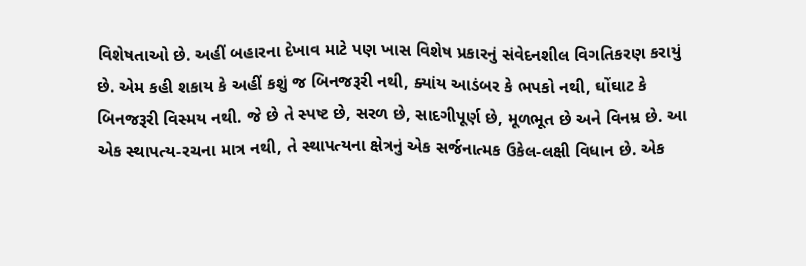વિશેષતાઓ છે. અહીં બહારના દેખાવ માટે પણ ખાસ વિશેષ પ્રકારનું સંવેદનશીલ વિગતિકરણ કરાયું છે. એમ કહી શકાય કે અહીં કશું જ બિનજરૂરી નથી, ક્યાંય આડંબર કે ભપકો નથી, ઘોંઘાટ કે બિનજરૂરી વિસ્મય નથી. જે છે તે સ્પષ્ટ છે, સરળ છે, સાદગીપૂર્ણ છે, મૂળભૂત છે અને વિનમ્ર છે. આ એક સ્થાપત્ય-રચના માત્ર નથી, તે સ્થાપત્યના ક્ષેત્રનું એક સર્જનાત્મક ઉકેલ-લક્ષી વિધાન છે. એક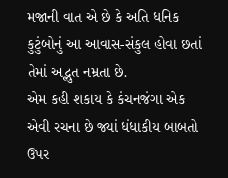મજાની વાત એ છે કે અતિ ધનિક કુટુંબોનું આ આવાસ-સંકુલ હોવા છતાં તેમાં અદ્ભુત નમ્રતા છે.
એમ કહી શકાય કે કંચનજંગા એક એવી રચના છે જ્યાં ધંધાકીય બાબતો ઉપર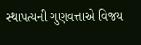સ્થાપત્યની ગુણવત્તાએ વિજય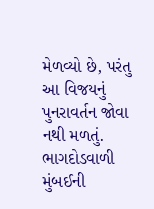મેળવ્યો છે, પરંતુ આ વિજયનું પુનરાવર્તન જોવા નથી મળતું. ભાગદોડવાળી મુંબઈની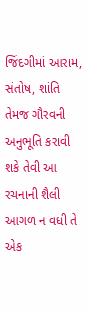જિંદગીમાં આરામ, સંતોષ, શાંતિ તેમજ ગૌરવની અનુભૂતિ કરાવી શકે તેવી આ રચનાની શૈલી આગળ ન વધી તે એક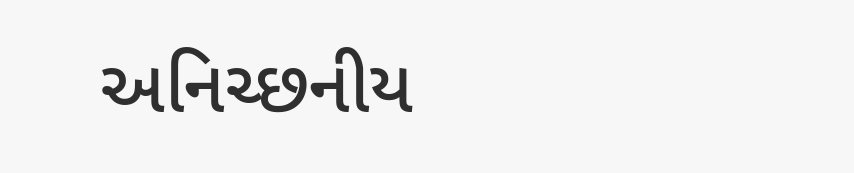અનિચ્છનીય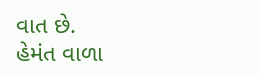વાત છે.
હેમંત વાળા